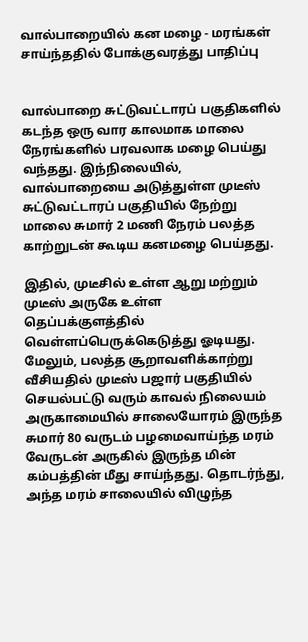வால்பாறையில் கன மழை - மரங்கள் சாய்ந்ததில் போக்குவரத்து பாதிப்பு


வால்பாறை சுட்டுவட்டாரப் பகுதிகளில் கடந்த ஒரு வார காலமாக மாலை நேரங்களில் பரவலாக மழை பெய்து வந்தது. இந்நிலையில், வால்பாறையை அடுத்துள்ள முடீஸ் சுட்டுவட்டாரப் பகுதியில் நேற்று மாலை சுமார் 2 மணி நேரம் பலத்த காற்றுடன் கூடிய கனமழை பெய்தது.

இதில், முடீசில் உள்ள ஆறு மற்றும் முடீஸ் அருகே உள்ள தெப்பக்குளத்தில் வெள்ளப்பெருக்கெடுத்து ஓடியது. மேலும், பலத்த சூறாவளிக்காற்று வீசியதில் முடீஸ் பஜார் பகுதியில் செயல்பட்டு வரும் காவல் நிலையம் அருகாமையில் சாலையோரம் இருந்த சுமார் 80 வருடம் பழமைவாய்ந்த மரம் வேருடன் அருகில் இருந்த மின் கம்பத்தின் மீது சாய்ந்தது. தொடர்ந்து, அந்த மரம் சாலையில் விழுந்த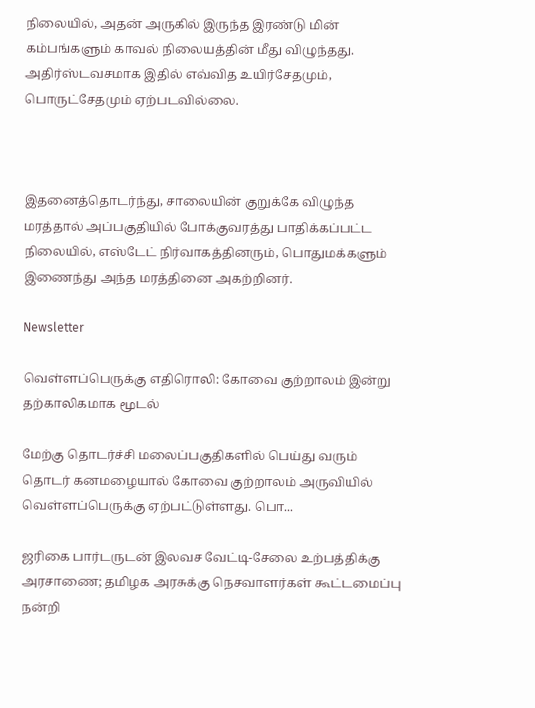நிலையில், அதன் அருகில் இருந்த இரண்டு மின் கம்பங்களும் காவல் நிலையத்தின் மீது விழுந்தது. அதிர்ஸ்டவசமாக இதில் எவ்வித உயிர்சேதமும், பொருட்சேதமும் ஏற்படவில்லை.



இதனைத்தொடர்ந்து, சாலையின் குறுக்கே விழுந்த மரத்தால் அப்பகுதியில் போக்குவரத்து பாதிக்கப்பட்ட நிலையில், எஸ்டேட் நிர்வாகத்தினரும், பொதுமக்களும் இணைந்து அந்த மரத்தினை அகற்றினர்.

Newsletter

வெள்ளப்பெருக்கு எதிரொலி: கோவை குற்றாலம் இன்று தற்காலிகமாக மூடல்

மேற்கு தொடர்ச்சி மலைப்பகுதிகளில் பெய்து வரும் தொடர் கனமழையால் கோவை குற்றாலம் அருவியில் வெள்ளப்பெருக்கு ஏற்பட்டுள்ளது. பொ...

ஜரிகை பார்டருடன் இலவச வேட்டி-சேலை உற்பத்திக்கு அரசாணை; தமிழக அரசுக்கு நெசவாளர்கள் கூட்டமைப்பு நன்றி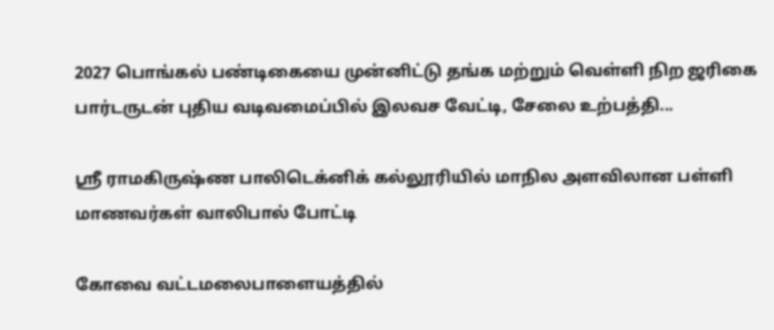2027 பொங்கல் பண்டிகையை முன்னிட்டு தங்க மற்றும் வெள்ளி நிற ஜரிகை பார்டருடன் புதிய வடிவமைப்பில் இலவச வேட்டி, சேலை உற்பத்தி...

ஸ்ரீ ராமகிருஷ்ண பாலிடெக்னிக் கல்லூரியில் மாநில அளவிலான பள்ளி மாணவர்கள் வாலிபால் போட்டி

கோவை வட்டமலைபாளையத்தில்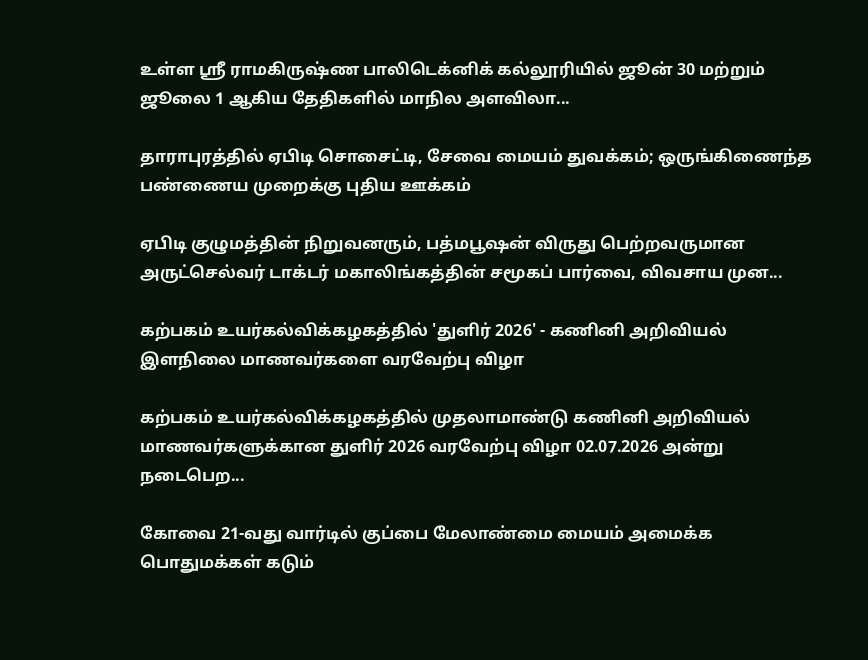உள்ள ஸ்ரீ ராமகிருஷ்ண பாலிடெக்னிக் கல்லூரியில் ஜூன் 30 மற்றும் ஜூலை 1 ஆகிய தேதிகளில் மாநில அளவிலா...

தாராபுரத்தில் ஏபிடி சொசைட்டி, சேவை மையம் துவக்கம்; ஒருங்கிணைந்த பண்ணைய முறைக்கு புதிய ஊக்கம்

ஏபிடி குழுமத்தின் நிறுவனரும், பத்மபூஷன் விருது பெற்றவருமான அருட்செல்வர் டாக்டர் மகாலிங்கத்தின் சமூகப் பார்வை, விவசாய முன...

கற்பகம் உயர்கல்விக்கழகத்தில் 'துளிர் 2026' - கணினி அறிவியல் இளநிலை மாணவர்களை வரவேற்பு விழா

கற்பகம் உயர்கல்விக்கழகத்தில் முதலாமாண்டு கணினி அறிவியல் மாணவர்களுக்கான துளிர் 2026 வரவேற்பு விழா 02.07.2026 அன்று நடைபெற...

கோவை 21-வது வார்டில் குப்பை மேலாண்மை மையம் அமைக்க பொதுமக்கள் கடும்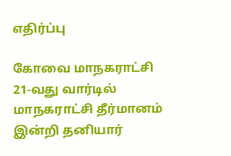எதிர்ப்பு

கோவை மாநகராட்சி 21-வது வார்டில் மாநகராட்சி தீர்மானம் இன்றி தனியார்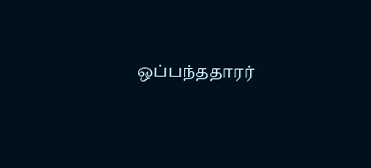ஒப்பந்ததாரர்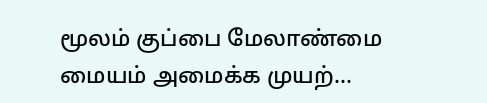மூலம் குப்பை மேலாண்மை மையம் அமைக்க முயற்...